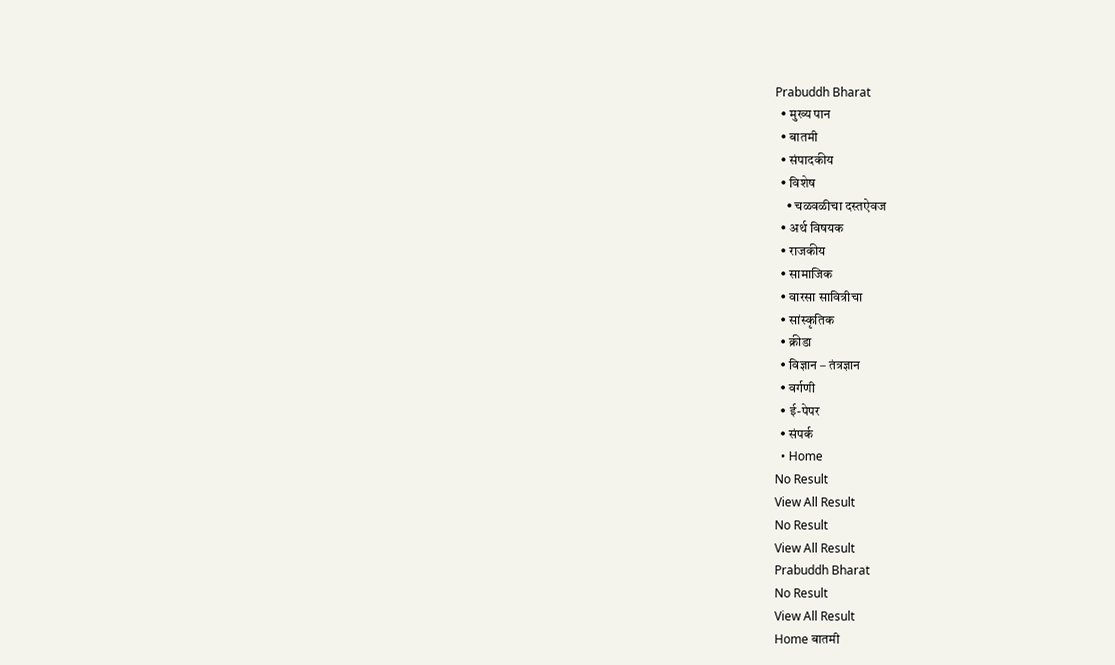Prabuddh Bharat
  • मुख्य पान
  • बातमी
  • संपादकीय
  • विशेष
    • चळवळीचा दस्तऐवज
  • अर्थ विषयक
  • राजकीय
  • सामाजिक
  • वारसा सावित्रीचा
  • सांस्कृतिक
  • क्रीडा
  • विज्ञान – तंत्रज्ञान
  • वर्गणी
  • ई-पेपर
  • संपर्क
  • Home
No Result
View All Result
No Result
View All Result
Prabuddh Bharat
No Result
View All Result
Home बातमी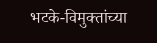भटके-विमुक्तांच्या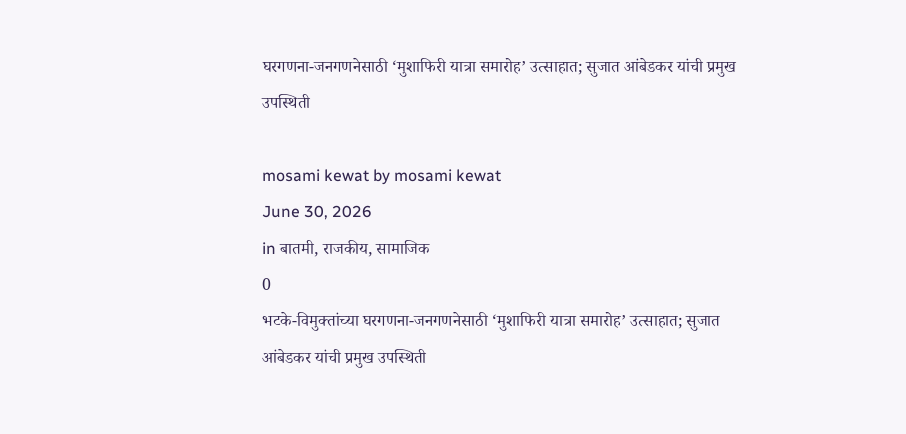घरगणना-जनगणनेसाठी ‘मुशाफिरी यात्रा समारोह’ उत्साहात; सुजात आंबेडकर यांची प्रमुख उपस्थिती

mosami kewat by mosami kewat
June 30, 2026
in बातमी, राजकीय, सामाजिक
0
भटके-विमुक्तांच्या घरगणना-जनगणनेसाठी ‘मुशाफिरी यात्रा समारोह’ उत्साहात; सुजात आंबेडकर यांची प्रमुख उपस्थिती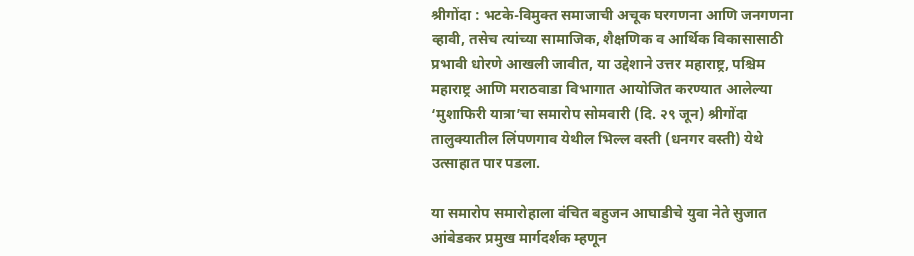श्रीगोंदा : भटके-विमुक्त समाजाची अचूक घरगणना आणि जनगणना व्हावी, तसेच त्यांच्या सामाजिक, शैक्षणिक व आर्थिक विकासासाठी प्रभावी धोरणे आखली जावीत, या उद्देशाने उत्तर महाराष्ट्र, पश्चिम महाराष्ट्र आणि मराठवाडा विभागात आयोजित करण्यात आलेल्या ‘मुशाफिरी यात्रा’चा समारोप सोमवारी (दि. २९ जून) श्रीगोंदा तालुक्यातील लिंपणगाव येथील भिल्ल वस्ती (धनगर वस्ती) येथे उत्साहात पार पडला.

या समारोप समारोहाला वंचित बहुजन आघाडीचे युवा नेते सुजात आंबेडकर प्रमुख मार्गदर्शक म्हणून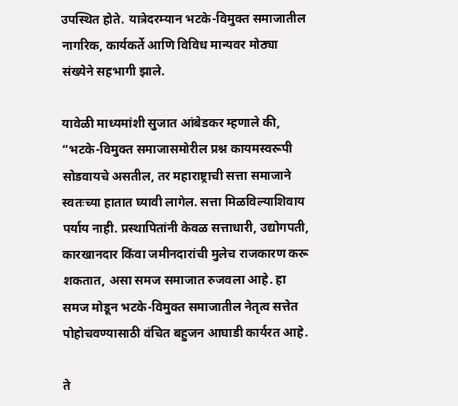उपस्थित होते. यात्रेदरम्यान भटके-विमुक्त समाजातील नागरिक, कार्यकर्ते आणि विविध मान्यवर मोठ्या संख्येने सहभागी झाले.

यावेळी माध्यमांशी सुजात आंबेडकर म्हणाले की, “भटके-विमुक्त समाजासमोरील प्रश्न कायमस्वरूपी सोडवायचे असतील, तर महाराष्ट्राची सत्ता समाजाने स्वतःच्या हातात घ्यावी लागेल. सत्ता मिळविल्याशिवाय पर्याय नाही. प्रस्थापितांनी केवळ सत्ताधारी, उद्योगपती, कारखानदार किंवा जमीनदारांची मुलेच राजकारण करू शकतात, असा समज समाजात रुजवला आहे. हा समज मोडून भटके-विमुक्त समाजातील नेतृत्व सत्तेत पोहोचवण्यासाठी वंचित बहुजन आघाडी कार्यरत आहे.

ते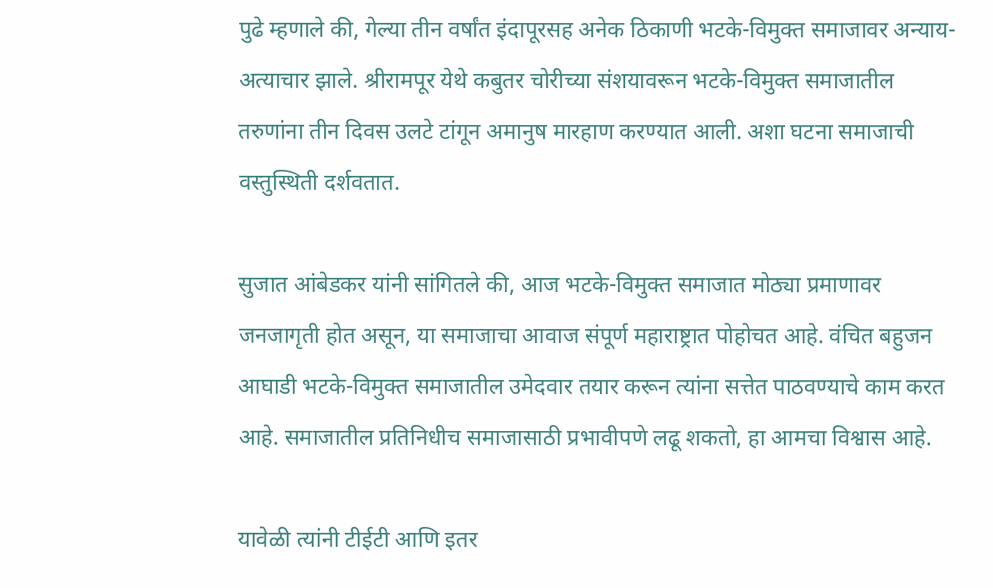पुढे म्हणाले की, गेल्या तीन वर्षांत इंदापूरसह अनेक ठिकाणी भटके-विमुक्त समाजावर अन्याय-अत्याचार झाले. श्रीरामपूर येथे कबुतर चोरीच्या संशयावरून भटके-विमुक्त समाजातील तरुणांना तीन दिवस उलटे टांगून अमानुष मारहाण करण्यात आली. अशा घटना समाजाची वस्तुस्थिती दर्शवतात.

सुजात आंबेडकर यांनी सांगितले की, आज भटके-विमुक्त समाजात मोठ्या प्रमाणावर जनजागृती होत असून, या समाजाचा आवाज संपूर्ण महाराष्ट्रात पोहोचत आहे. वंचित बहुजन आघाडी भटके-विमुक्त समाजातील उमेदवार तयार करून त्यांना सत्तेत पाठवण्याचे काम करत आहे. समाजातील प्रतिनिधीच समाजासाठी प्रभावीपणे लढू शकतो, हा आमचा विश्वास आहे.

यावेळी त्यांनी टीईटी आणि इतर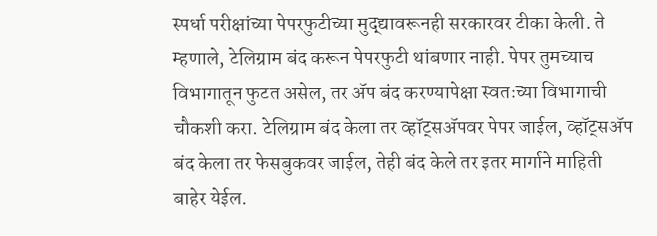स्पर्धा परीक्षांच्या पेपरफुटीच्या मुद्द्यावरूनही सरकारवर टीका केली. ते म्हणाले, टेलिग्राम बंद करून पेपरफुटी थांबणार नाही. पेपर तुमच्याच विभागातून फुटत असेल, तर ॲप बंद करण्यापेक्षा स्वतःच्या विभागाची चौकशी करा. टेलिग्राम बंद केला तर व्हॉट्सॲपवर पेपर जाईल, व्हॉट्सॲप बंद केला तर फेसबुकवर जाईल, तेही बंद केले तर इतर मार्गाने माहिती बाहेर येईल.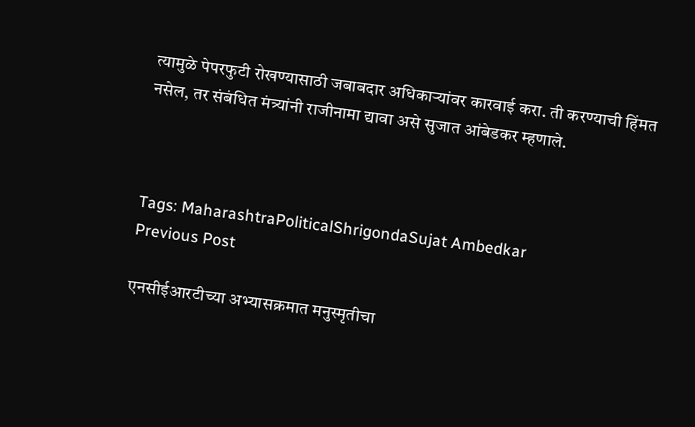त्यामुळे पेपरफुटी रोखण्यासाठी जबाबदार अधिकाऱ्यांवर कारवाई करा. ती करण्याची हिंमत नसेल, तर संबंधित मंत्र्यांनी राजीनामा द्यावा असे सुजात आंबेडकर म्हणाले.



Tags: MaharashtraPoliticalShrigondaSujat Ambedkar
Previous Post

एनसीईआरटीच्या अभ्यासक्रमात मनुस्मृतीचा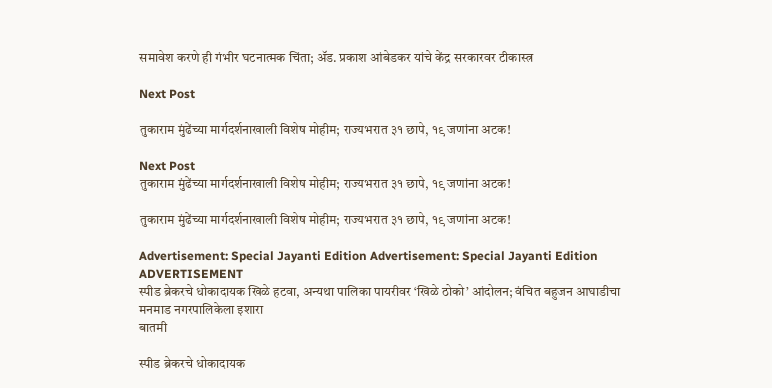समावेश करणे ही गंभीर घटनात्मक चिंता; ॲड. प्रकाश आंबेडकर यांचे केंद्र सरकारवर टीकास्त्र

Next Post

तुकाराम मुंढेंच्या मार्गदर्शनाखाली विशेष मोहीम; राज्यभरात ३१ छापे, १९ जणांना अटक!

Next Post
तुकाराम मुंढेंच्या मार्गदर्शनाखाली विशेष मोहीम; राज्यभरात ३१ छापे, १९ जणांना अटक!

तुकाराम मुंढेंच्या मार्गदर्शनाखाली विशेष मोहीम; राज्यभरात ३१ छापे, १९ जणांना अटक!

Advertisement: Special Jayanti Edition Advertisement: Special Jayanti Edition
ADVERTISEMENT
स्पीड ब्रेकरचे धोकादायक खिळे हटवा, अन्यथा पालिका पायरीवर ‘खिळे ठोको’ आंदोलन; वंचित बहुजन आघाडीचा मनमाड नगरपालिकेला इशारा
बातमी

स्पीड ब्रेकरचे धोकादायक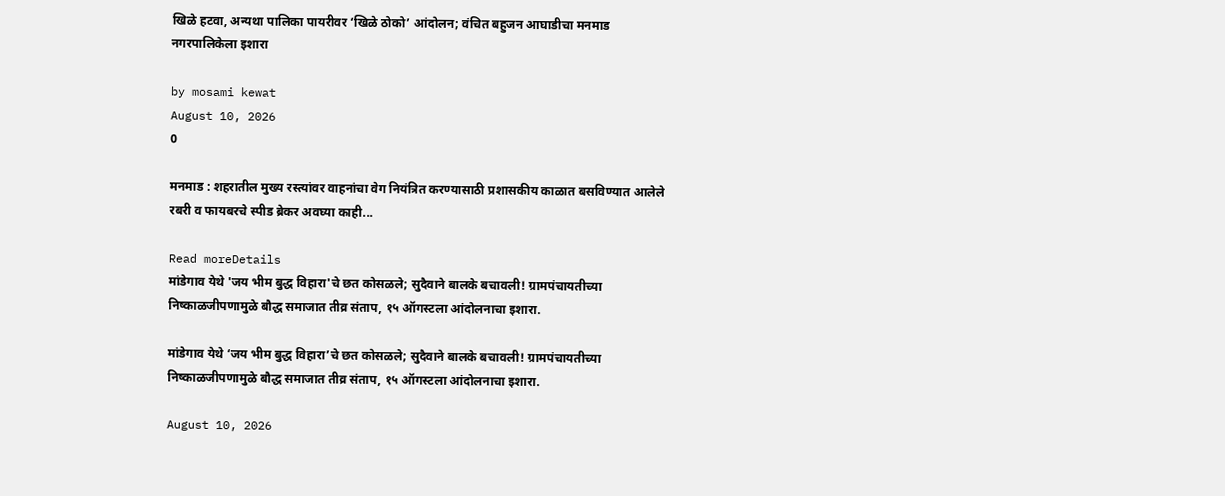खिळे हटवा, अन्यथा पालिका पायरीवर ‘खिळे ठोको’ आंदोलन; वंचित बहुजन आघाडीचा मनमाड नगरपालिकेला इशारा

by mosami kewat
August 10, 2026
0

मनमाड : शहरातील मुख्य रस्त्यांवर वाहनांचा वेग नियंत्रित करण्यासाठी प्रशासकीय काळात बसविण्यात आलेले रबरी व फायबरचे स्पीड ब्रेकर अवघ्या काही...

Read moreDetails
मांडेगाव येथे 'जय भीम बुद्ध विहारा'चे छत कोसळले; सुदैवाने बालके बचावली! ग्रामपंचायतीच्या निष्काळजीपणामुळे बौद्ध समाजात तीव्र संताप, १५ ऑगस्टला आंदोलनाचा इशारा.

मांडेगाव येथे ‘जय भीम बुद्ध विहारा’चे छत कोसळले; सुदैवाने बालके बचावली! ग्रामपंचायतीच्या निष्काळजीपणामुळे बौद्ध समाजात तीव्र संताप, १५ ऑगस्टला आंदोलनाचा इशारा.

August 10, 2026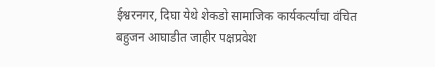ईश्वरनगर, दिघा येथे शेकडो सामाजिक कार्यकर्त्यांचा वंचित बहुजन आघाडीत जाहीर पक्षप्रवेश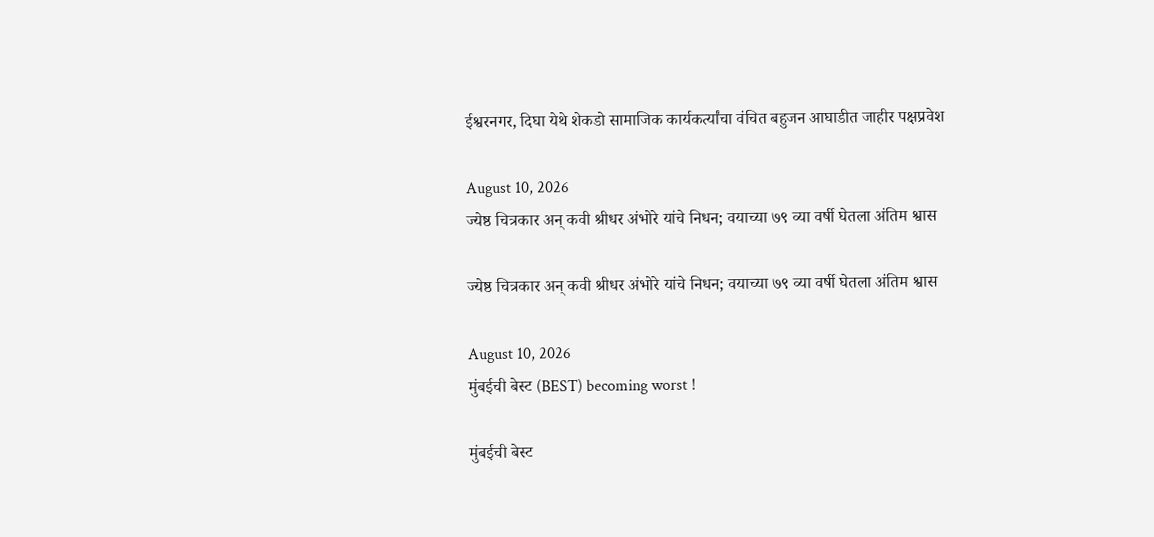ईश्वरनगर, दिघा येथे शेकडो सामाजिक कार्यकर्त्यांचा वंचित बहुजन आघाडीत जाहीर पक्षप्रवेश

August 10, 2026
ज्येष्ठ चित्रकार अन् कवी श्रीधर अंभोरे यांचे निधन; वयाच्या ७९ व्या वर्षी घेतला अंतिम श्वास

ज्येष्ठ चित्रकार अन् कवी श्रीधर अंभोरे यांचे निधन; वयाच्या ७९ व्या वर्षी घेतला अंतिम श्वास

August 10, 2026
मुंबईची बेस्ट (BEST) becoming worst !

मुंबईची बेस्ट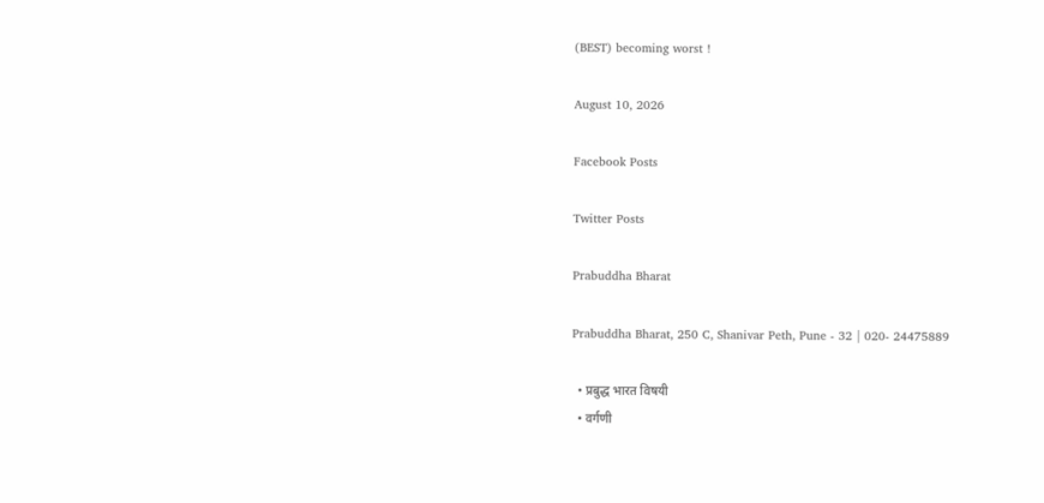(BEST) becoming worst !

August 10, 2026

Facebook Posts

Twitter Posts

Prabuddha Bharat

Prabuddha Bharat, 250 C, Shanivar Peth, Pune - 32 | 020- 24475889

  • प्रबुद्ध भारत विषयी
  • वर्गणी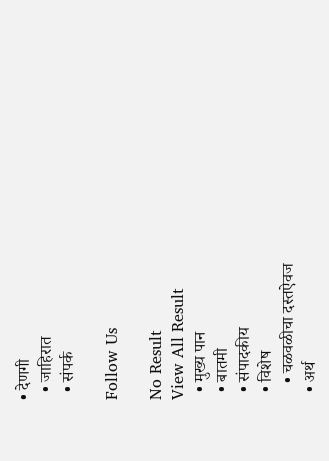• देणगी
  • जाहिरात
  • संपर्क

Follow Us

No Result
View All Result
  • मुख्य पान
  • बातमी
  • संपादकीय
  • विशेष
    • चळवळीचा दस्तऐवज
  • अर्थ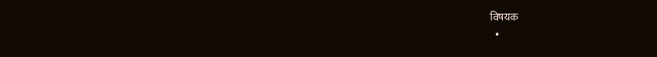विषयक
  •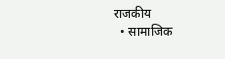राजकीय
  • सामाजिक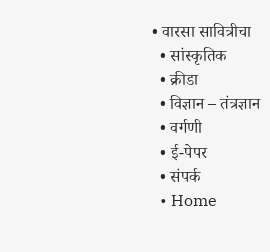• वारसा सावित्रीचा
  • सांस्कृतिक
  • क्रीडा
  • विज्ञान – तंत्रज्ञान
  • वर्गणी
  • ई-पेपर
  • संपर्क
  • Home